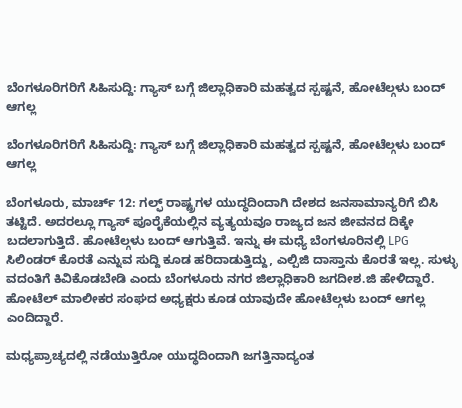ಬೆಂಗಳೂರಿಗರಿಗೆ ಸಿಹಿಸುದ್ದಿ: ಗ್ಯಾಸ್ ಬಗ್ಗೆ ಜಿಲ್ಲಾಧಿಕಾರಿ ಮಹತ್ವದ ಸ್ಪಷ್ಟನೆ, ಹೋಟೆಲ್ಗಳು ಬಂದ್ ಆಗಲ್ಲ

ಬೆಂಗಳೂರಿಗರಿಗೆ ಸಿಹಿಸುದ್ದಿ: ಗ್ಯಾಸ್ ಬಗ್ಗೆ ಜಿಲ್ಲಾಧಿಕಾರಿ ಮಹತ್ವದ ಸ್ಪಷ್ಟನೆ, ಹೋಟೆಲ್ಗಳು ಬಂದ್ ಆಗಲ್ಲ

ಬೆಂಗಳೂರು, ಮಾರ್ಚ್ 12: ಗಲ್ಫ್ ರಾಷ್ಟ್ರಗಳ ಯುದ್ಧದಿಂದಾಗಿ ದೇಶದ ಜನಸಾಮಾನ್ಯರಿಗೆ ಬಿಸಿ ತಟ್ಟಿದೆ. ಅದರಲ್ಲೂ ಗ್ಯಾಸ್ ಪೂರೈಕೆಯಲ್ಲಿನ ವ್ಯತ್ಯಯವೂ ರಾಜ್ಯದ ಜನ ಜೀವನದ ದಿಕ್ಕೇ ಬದಲಾಗುತ್ತಿದೆ. ಹೋಟೆಲ್ಗಳು ಬಂದ್ ಆಗುತ್ತಿವೆ. ಇನ್ನು ಈ ಮಧ್ಯೆ ಬೆಂಗಳೂರಿನಲ್ಲಿ LPG ಸಿಲಿಂಡರ್ ಕೊರತೆ ಎನ್ನುವ ಸುದ್ದಿ ಕೂಡ ಹರಿದಾಡುತ್ತಿದ್ದು, ಎಲ್ಪಿಜಿ ದಾಸ್ತಾನು ಕೊರತೆ ಇಲ್ಲ. ಸುಳ್ಳು ವದಂತಿಗೆ ಕಿವಿಕೊಡಬೇಡಿ ಎಂದು ಬೆಂಗಳೂರು ನಗರ ಜಿಲ್ಲಾಧಿಕಾರಿ ಜಗದೀಶ.ಜಿ ಹೇಳಿದ್ದಾರೆ. ಹೋಟೆಲ್ ಮಾಲೀಕರ ಸಂಘದ ಅಧ್ಯಕ್ಷರು ಕೂಡ ಯಾವುದೇ ಹೋಟೆಲ್ಗಳು ಬಂದ್ ಆಗಲ್ಲ ಎಂದಿದ್ದಾರೆ.

ಮಧ್ಯಪ್ರಾಚ್ಯದಲ್ಲಿ ನಡೆಯುತ್ತಿರೋ ಯುದ್ಧದಿಂದಾಗಿ ಜಗತ್ತಿನಾದ್ಯಂತ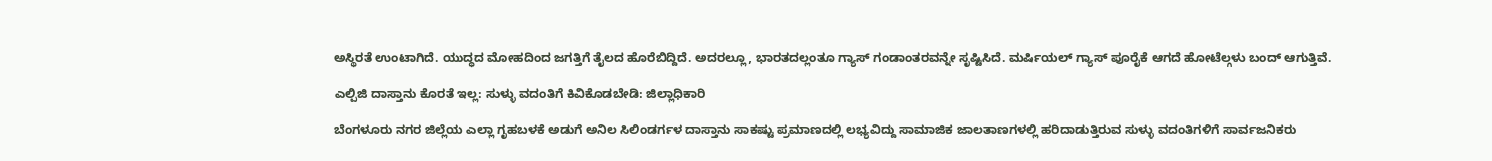ಅಸ್ಥಿರತೆ ಉಂಟಾಗಿದೆ. ಯುದ್ಧದ ಮೋಹದಿಂದ ಜಗತ್ತಿಗೆ ತೈಲದ ಹೊರೆಬಿದ್ದಿದೆ. ಅದರಲ್ಲೂ, ಭಾರತದಲ್ಲಂತೂ ಗ್ಯಾಸ್ ಗಂಡಾಂತರವನ್ನೇ ಸೃಷ್ಟಿಸಿದೆ. ಮರ್ಷಿಯಲ್ ಗ್ಯಾಸ್ ಪೂರೈಕೆ ಆಗದೆ ಹೋಟೆಲ್ಗಳು ಬಂದ್ ಆಗುತ್ತಿವೆ.

ಎಲ್ಪಿಜಿ ದಾಸ್ತಾನು ಕೊರತೆ ಇಲ್ಲ: ಸುಳ್ಳು ವದಂತಿಗೆ ಕಿವಿಕೊಡಬೇಡಿ: ಜಿಲ್ಲಾಧಿಕಾರಿ

ಬೆಂಗಳೂರು ನಗರ ಜಿಲ್ಲೆಯ ಎಲ್ಲಾ ಗೃಹಬಳಕೆ ಅಡುಗೆ ಅನಿಲ ಸಿಲಿಂಡರ್ಗಳ ದಾಸ್ತಾನು ಸಾಕಷ್ಟು ಪ್ರಮಾಣದಲ್ಲಿ ಲಭ್ಯವಿದ್ದು ಸಾಮಾಜಿಕ ಜಾಲತಾಣಗಳಲ್ಲಿ ಹರಿದಾಡುತ್ತಿರುವ ಸುಳ್ಳು ವದಂತಿಗಳಿಗೆ ಸಾರ್ವಜನಿಕರು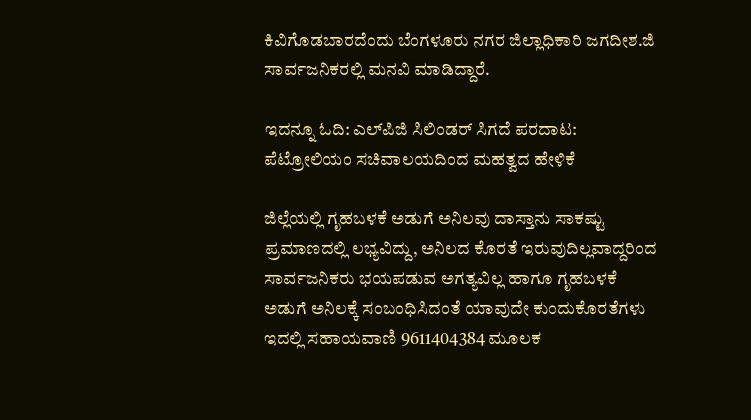ಕಿವಿಗೊಡಬಾರದೆಂದು ಬೆಂಗಳೂರು ನಗರ ಜಿಲ್ಲಾಧಿಕಾರಿ ಜಗದೀಶ.ಜಿ ಸಾರ್ವಜನಿಕರಲ್ಲಿ ಮನವಿ ಮಾಡಿದ್ದಾರೆ.

ಇದನ್ನೂ ಓದಿ: ಎಲ್‌ಪಿಜಿ ಸಿಲಿಂಡರ್ ಸಿಗದೆ ಪರದಾಟ: ಪೆಟ್ರೋಲಿಯಂ ಸಚಿವಾಲಯದಿಂದ ಮಹತ್ವದ ಹೇಳಿಕೆ

ಜಿಲ್ಲೆಯಲ್ಲಿ ಗೃಹಬಳಕೆ ಅಡುಗೆ ಅನಿಲವು ದಾಸ್ತಾನು ಸಾಕಷ್ಟು ಪ್ರಮಾಣದಲ್ಲಿ ಲಭ್ಯವಿದ್ದು, ಅನಿಲದ ಕೊರತೆ ಇರುವುದಿಲ್ಲವಾದ್ದರಿಂದ ಸಾರ್ವಜನಿಕರು ಭಯಪಡುವ ಅಗತ್ಯವಿಲ್ಲ ಹಾಗೂ ಗೃಹಬಳಕೆ ಅಡುಗೆ ಅನಿಲಕ್ಕೆ ಸಂಬಂಧಿಸಿದಂತೆ ಯಾವುದೇ ಕುಂದುಕೊರತೆಗಳು ಇದಲ್ಲಿ ಸಹಾಯವಾಣಿ 9611404384 ಮೂಲಕ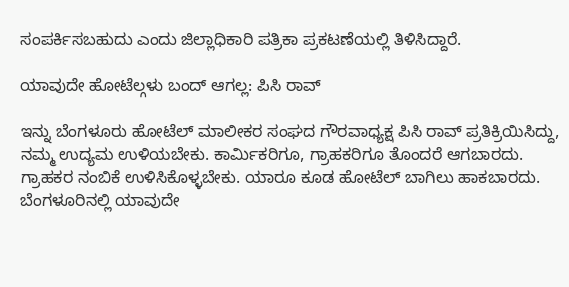ಸಂಪರ್ಕಿಸಬಹುದು ಎಂದು ಜಿಲ್ಲಾಧಿಕಾರಿ ಪತ್ರಿಕಾ ಪ್ರಕಟಣೆಯಲ್ಲಿ ತಿಳಿಸಿದ್ದಾರೆ.

ಯಾವುದೇ ಹೋಟೆಲ್ಗಳು ಬಂದ್ ಆಗಲ್ಲ: ಪಿಸಿ ರಾವ್

ಇನ್ನು ಬೆಂಗಳೂರು ಹೋಟೆಲ್ ಮಾಲೀಕರ ಸಂಘದ ಗೌರವಾಧ್ಯಕ್ಷ ಪಿಸಿ ರಾವ್ ಪ್ರತಿಕ್ರಿಯಿಸಿದ್ದು, ನಮ್ಮ ಉದ್ಯಮ ಉಳಿಯಬೇಕು. ಕಾರ್ಮಿಕರಿಗೂ, ಗ್ರಾಹಕರಿಗೂ ತೊಂದರೆ ಆಗಬಾರದು. ಗ್ರಾಹಕರ ನಂಬಿಕೆ ಉಳಿಸಿಕೊಳ್ಳಬೇಕು. ಯಾರೂ ಕೂಡ ಹೋಟೆಲ್ ಬಾಗಿಲು ಹಾಕಬಾರದು. ಬೆಂಗಳೂರಿನಲ್ಲಿ ಯಾವುದೇ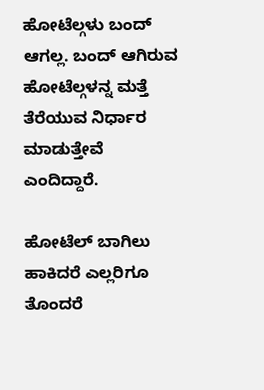ಹೋಟೆಲ್ಗಳು ಬಂದ್ ಆಗಲ್ಲ. ಬಂದ್ ಆಗಿರುವ ಹೋಟೆಲ್ಗಳನ್ನ ಮತ್ತೆ ತೆರೆಯುವ ನಿರ್ಧಾರ ಮಾಡುತ್ತೇವೆ ಎಂದಿದ್ದಾರೆ.

ಹೋಟೆಲ್ ಬಾಗಿಲು ಹಾಕಿದರೆ ಎಲ್ಲರಿಗೂ ತೊಂದರೆ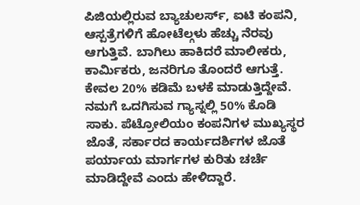ಪಿಜಿಯಲ್ಲಿರುವ ಬ್ಯಾಚುಲರ್ಸ್, ಐಟಿ ಕಂಪನಿ, ಆಸ್ಪತ್ರೆಗಳಿಗೆ ಹೋಟೆಲ್ಗಳು ಹೆಚ್ಚು ನೆರವು ಆಗುತ್ತಿವೆ. ಬಾಗಿಲು ಹಾಕಿದರೆ ಮಾಲೀಕರು, ಕಾರ್ಮಿಕರು, ಜನರಿಗೂ ತೊಂದರೆ ಆಗುತ್ತೆ. ಕೇವಲ 20% ಕಡಿಮೆ ಬಳಕೆ ಮಾಡುತ್ತಿದ್ದೇವೆ. ನಮಗೆ ಒದಗಿಸುವ ಗ್ಯಾಸ್ನಲ್ಲಿ 50% ಕೊಡಿ ಸಾಕು. ಪೆಟ್ರೋಲಿಯಂ ಕಂಪನಿಗಳ‌ ಮುಖ್ಯಸ್ಥರ ಜೊತೆ, ಸರ್ಕಾರದ ಕಾರ್ಯದರ್ಶಿಗಳ‌ ಜೊತೆ ಪರ್ಯಾಯ ಮಾರ್ಗಗಳ ಕುರಿತು ಚರ್ಚೆ ಮಾಡಿದ್ದೇವೆ ಎಂದು ಹೇಳಿದ್ದಾರೆ.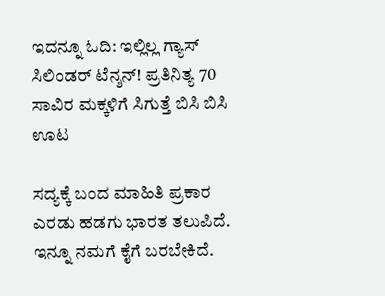ಇದನ್ನೂ ಓದಿ: ಇಲ್ಲಿಲ್ಲ ಗ್ಯಾಸ್ ಸಿಲಿಂಡರ್ ಟೆನ್ಶನ್! ಪ್ರತಿನಿತ್ಯ 70 ಸಾವಿರ ಮಕ್ಕಳಿಗೆ ಸಿಗುತ್ತೆ ಬಿಸಿ ಬಿಸಿ ಊಟ

ಸದ್ಯಕ್ಕೆ ಬಂದ ಮಾಹಿತಿ ಪ್ರಕಾರ ಎರಡು ಹಡಗು ಭಾರತ ತಲುಪಿದೆ. ಇನ್ನೂ ನಮಗೆ ಕೈಗೆ ಬರಬೇಕಿದೆ.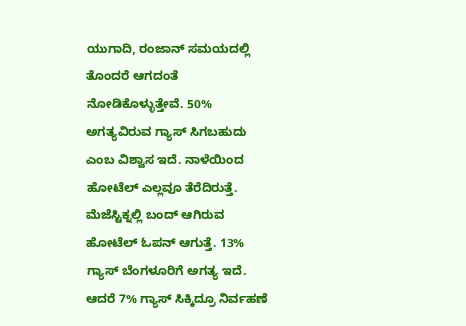ಯುಗಾದಿ, ರಂಜಾನ್ ಸಮಯದಲ್ಲಿ ತೊಂದರೆ ಆಗದಂತೆ ನೋಡಿಕೊಳ್ಳುತ್ತೇವೆ. 50% ಅಗತ್ಯವಿರುವ ಗ್ಯಾಸ್ ಸಿಗಬಹುದು ಎಂಬ ವಿಶ್ವಾಸ ಇದೆ. ನಾಳೆಯಿಂದ ಹೋಟೆಲ್ ಎಲ್ಲವೂ ತೆರೆದಿರುತ್ತೆ. ಮೆಜೆಸ್ಟಿಕ್ನಲ್ಲಿ ಬಂದ್ ಆಗಿರುವ ಹೋಟೆಲ್ ಓಪನ್ ಆಗುತ್ತೆ. 13% ಗ್ಯಾಸ್ ಬೆಂಗಳೂರಿಗೆ ಅಗತ್ಯ ಇದೆ. ಆದರೆ 7% ಗ್ಯಾಸ್ ಸಿಕ್ಕಿದ್ರೂ ನಿರ್ವಹಣೆ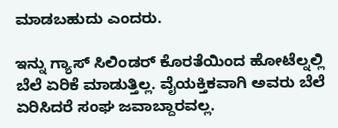ಮಾಡಬಹುದು ಎಂದರು.

ಇನ್ನು ಗ್ಯಾಸ್ ಸಿಲಿಂಡರ್ ಕೊರತೆಯಿಂದ ಹೋಟೆಲ್ನಲ್ಲಿ ಬೆಲೆ ಏರಿಕೆ ಮಾಡುತ್ತಿಲ್ಲ. ವೈಯಕ್ತಿಕವಾಗಿ ಅವರು ಬೆಲೆ ಏರಿಸಿದರೆ ಸಂಘ ಜವಾಬ್ದಾರವಲ್ಲ.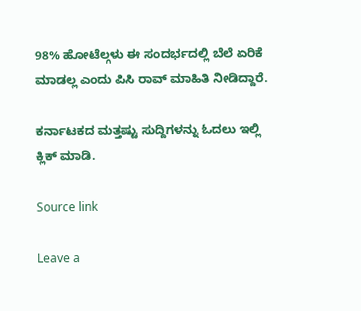98% ಹೋಟೆಲ್ಗಳು ಈ ಸಂದರ್ಭದಲ್ಲಿ ಬೆಲೆ ಏರಿಕೆ ಮಾಡಲ್ಲ ಎಂದು ಪಿಸಿ ರಾವ್ ಮಾಹಿತಿ ನೀಡಿದ್ದಾರೆ.

ಕರ್ನಾಟಕದ ಮತ್ತಷ್ಟು ಸುದ್ದಿಗಳನ್ನು ಓದಲು ಇಲ್ಲಿ ಕ್ಲಿಕ್ ಮಾಡಿ.

Source link

Leave a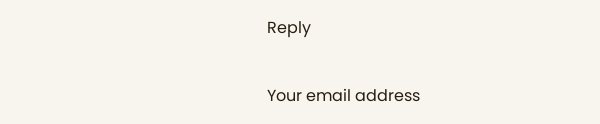Reply

Your email address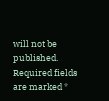will not be published. Required fields are marked *